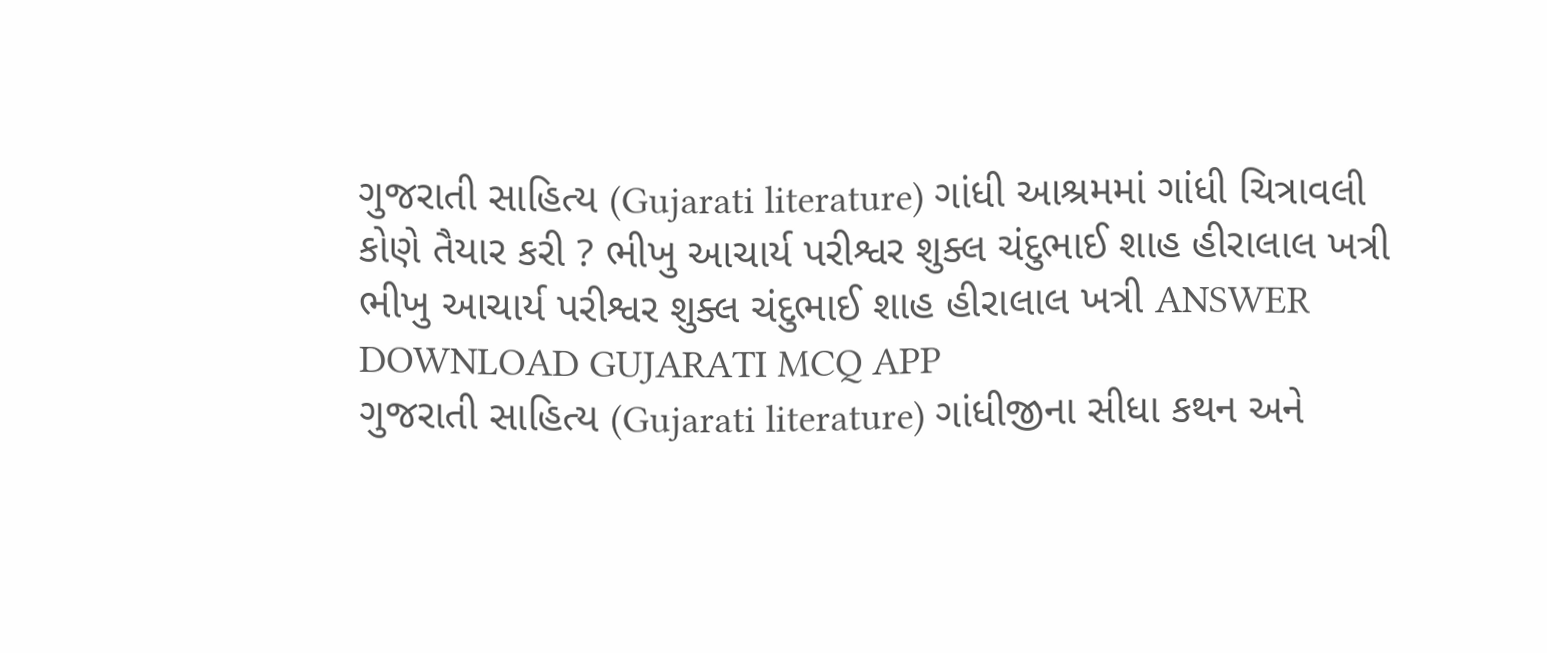ગુજરાતી સાહિત્ય (Gujarati literature) ગાંધી આશ્રમમાં ગાંધી ચિત્રાવલી કોણે તૈયાર કરી ? ભીખુ આચાર્ય પરીશ્વર શુક્લ ચંદુભાઈ શાહ હીરાલાલ ખત્રી ભીખુ આચાર્ય પરીશ્વર શુક્લ ચંદુભાઈ શાહ હીરાલાલ ખત્રી ANSWER DOWNLOAD GUJARATI MCQ APP
ગુજરાતી સાહિત્ય (Gujarati literature) ગાંધીજીના સીધા કથન અને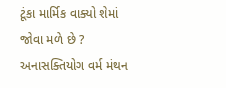ટૂંકા માર્મિક વાક્યો શેમાં જોવા મળે છે ? અનાસક્તિયોગ વર્મ મંથન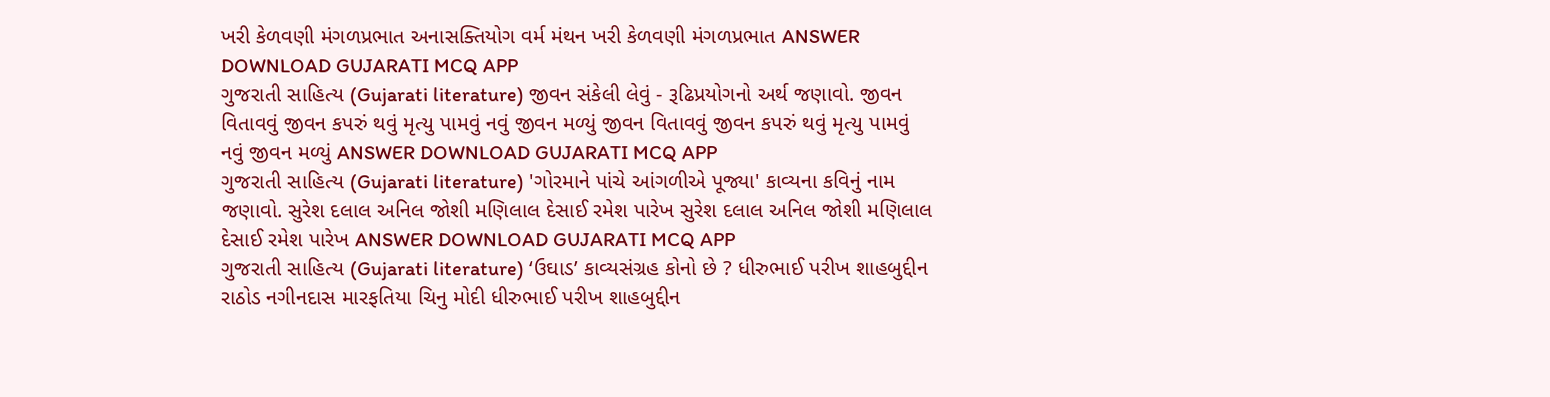ખરી કેળવણી મંગળપ્રભાત અનાસક્તિયોગ વર્મ મંથન ખરી કેળવણી મંગળપ્રભાત ANSWER DOWNLOAD GUJARATI MCQ APP
ગુજરાતી સાહિત્ય (Gujarati literature) જીવન સંકેલી લેવું - રૂઢિપ્રયોગનો અર્થ જણાવો. જીવન વિતાવવું જીવન કપરું થવું મૃત્યુ પામવું નવું જીવન મળ્યું જીવન વિતાવવું જીવન કપરું થવું મૃત્યુ પામવું નવું જીવન મળ્યું ANSWER DOWNLOAD GUJARATI MCQ APP
ગુજરાતી સાહિત્ય (Gujarati literature) 'ગોરમાને પાંચે આંગળીએ પૂજ્યા' કાવ્યના કવિનું નામ જણાવો. સુરેશ દલાલ અનિલ જોશી મણિલાલ દેસાઈ રમેશ પારેખ સુરેશ દલાલ અનિલ જોશી મણિલાલ દેસાઈ રમેશ પારેખ ANSWER DOWNLOAD GUJARATI MCQ APP
ગુજરાતી સાહિત્ય (Gujarati literature) ‘ઉઘાડ’ કાવ્યસંગ્રહ કોનો છે ? ધીરુભાઈ પરીખ શાહબુદ્દીન રાઠોડ નગીનદાસ મારફતિયા ચિનુ મોદી ધીરુભાઈ પરીખ શાહબુદ્દીન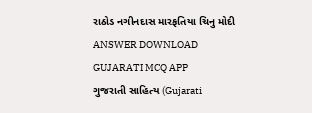રાઠોડ નગીનદાસ મારફતિયા ચિનુ મોદી ANSWER DOWNLOAD GUJARATI MCQ APP
ગુજરાતી સાહિત્ય (Gujarati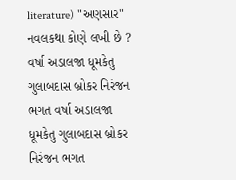literature) "અણસાર" નવલકથા કોણે લખી છે ? વર્ષા અડાલજા ધૂમકેતુ ગુલાબદાસ બ્રોકર નિરંજન ભગત વર્ષા અડાલજા ધૂમકેતુ ગુલાબદાસ બ્રોકર નિરંજન ભગત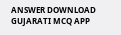ANSWER DOWNLOAD GUJARATI MCQ APP